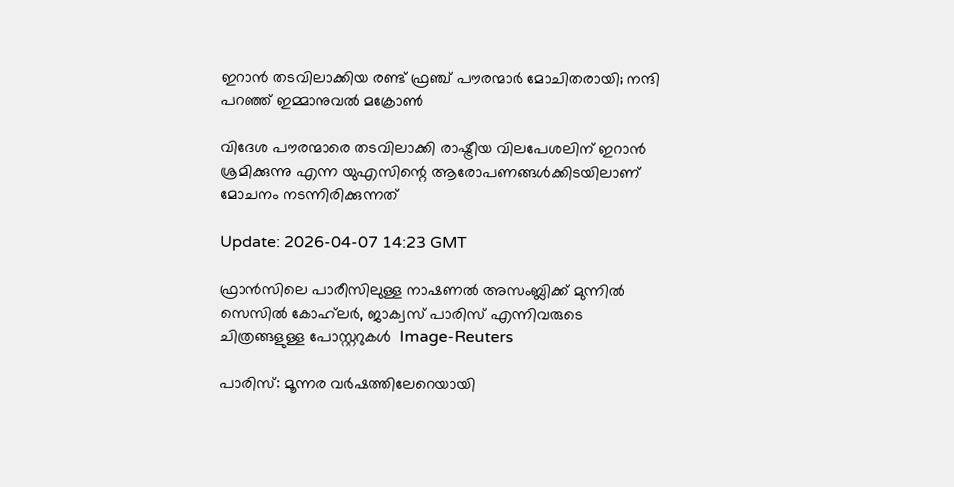ഇറാൻ തടവിലാക്കിയ രണ്ട് ഫ്രഞ്ച് പൗരന്മാർ മോചിതരായി; നന്ദി പറഞ്ഞ് ഇമ്മാനുവൽ മക്രോണ്‍

വിദേശ പൗരന്മാരെ തടവിലാക്കി രാഷ്ട്രീയ വിലപേശലിന് ഇറാൻ ശ്രമിക്കുന്നു എന്ന യുഎസിന്റെ ആരോപണങ്ങൾക്കിടയിലാണ് മോചനം നടന്നിരിക്കുന്നത്

Update: 2026-04-07 14:23 GMT

ഫ്രാൻസിലെ പാരീസിലുള്ള നാഷണൽ അസംബ്ലിക്ക് മുന്നിൽ സെസിൽ കോഹ്‌ലർ, ജാക്വസ് പാരിസ് എന്നിവരുടെ ചിത്രങ്ങളുള്ള പോസ്റ്ററുകൾ  Image-Reuters

പാരിസ്: മൂന്നര വർഷത്തിലേറെയായി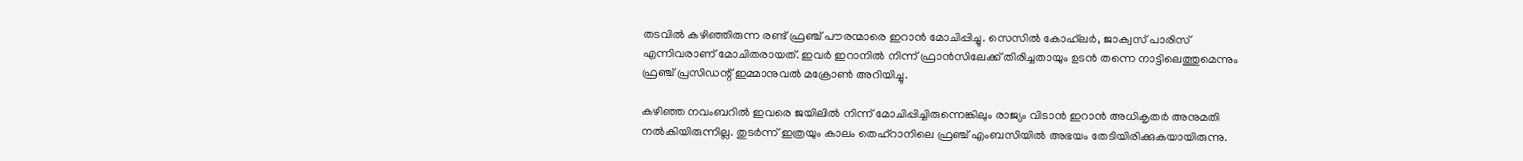തടവിൽ കഴിഞ്ഞിരുന്ന രണ്ട് ഫ്രഞ്ച് പൗരന്മാരെ ഇറാൻ മോചിപ്പിച്ചു. സെസിൽ കോഹ്‌ലർ, ജാക്വസ് പാരിസ് എന്നിവരാണ് മോചിതരായത്. ഇവർ ഇറാനിൽ നിന്ന് ഫ്രാൻസിലേക്ക് തിരിച്ചതായും ഉടൻ തന്നെ നാട്ടിലെത്തുമെന്നും ഫ്രഞ്ച് പ്രസിഡന്റ് ഇമ്മാനുവൽ മക്രോൺ അറിയിച്ചു.

കഴിഞ്ഞ നവംബറിൽ ഇവരെ ജയിലിൽ നിന്ന് മോചിപ്പിച്ചിരുന്നെങ്കിലും രാജ്യം വിടാൻ ഇറാൻ അധികൃതർ അനുമതി നൽകിയിരുന്നില്ല. തുടർന്ന് ഇത്രയും കാലം തെഹ്‌റാനിലെ ഫ്രഞ്ച് എംബസിയിൽ അഭയം തേടിയിരിക്കുകയായിരുന്നു.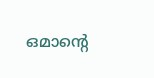ഒമാന്റെ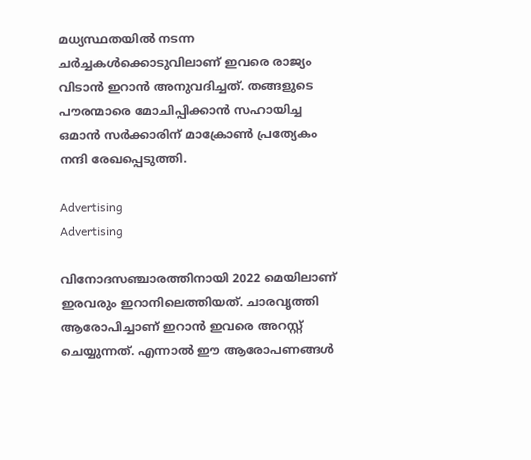മധ്യസ്ഥതയിൽ നടന്ന ചർച്ചകൾക്കൊടുവിലാണ് ഇവരെ രാജ്യം വിടാൻ ഇറാൻ അനുവദിച്ചത്. തങ്ങളുടെ പൗരന്മാരെ മോചിപ്പിക്കാൻ സഹായിച്ച ഒമാൻ സർക്കാരിന് മാക്രോൺ പ്രത്യേകം നന്ദി രേഖപ്പെടുത്തി.

Advertising
Advertising

വിനോദസഞ്ചാരത്തിനായി 2022 മെയിലാണ് ഇരവരും ഇറാനിലെത്തിയത്. ചാരവൃത്തി ആരോപിച്ചാണ് ഇറാൻ ഇവരെ അറസ്റ്റ് ചെയ്യുന്നത്. എന്നാൽ ഈ ആരോപണങ്ങൾ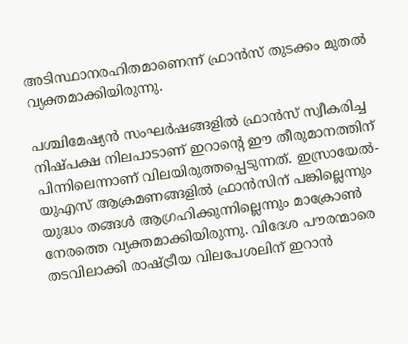അടിസ്ഥാനരഹിതമാണെന്ന് ഫ്രാൻസ് തുടക്കം മുതൽ വ്യക്തമാക്കിയിരുന്നു.

പശ്ചിമേഷ്യൻ സംഘർഷങ്ങളിൽ ഫ്രാൻസ് സ്വീകരിച്ച നിഷ്പക്ഷ നിലപാടാണ് ഇറാന്റെ ഈ തീരുമാനത്തിന് പിന്നിലെന്നാണ് വിലയിരുത്തപ്പെടുന്നത്. ഇസ്രായേൽ-യുഎസ് ആക്രമണങ്ങളിൽ ഫ്രാൻസിന് പങ്കില്ലെന്നും യുദ്ധം തങ്ങൾ ആഗ്രഹിക്കുന്നില്ലെന്നും മാക്രോൺ നേരത്തെ വ്യക്തമാക്കിയിരുന്നു. വിദേശ പൗരന്മാരെ തടവിലാക്കി രാഷ്ട്രീയ വിലപേശലിന് ഇറാൻ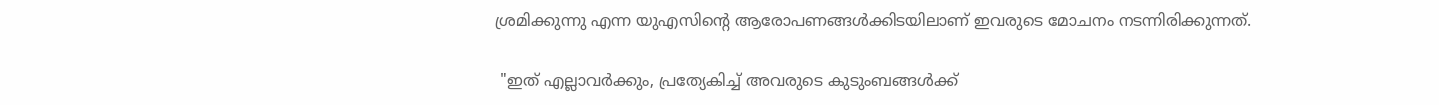ശ്രമിക്കുന്നു എന്ന യുഎസിന്റെ ആരോപണങ്ങൾക്കിടയിലാണ് ഇവരുടെ മോചനം നടന്നിരിക്കുന്നത്.

 "ഇത് എല്ലാവർക്കും, പ്രത്യേകിച്ച് അവരുടെ കുടുംബങ്ങൾക്ക്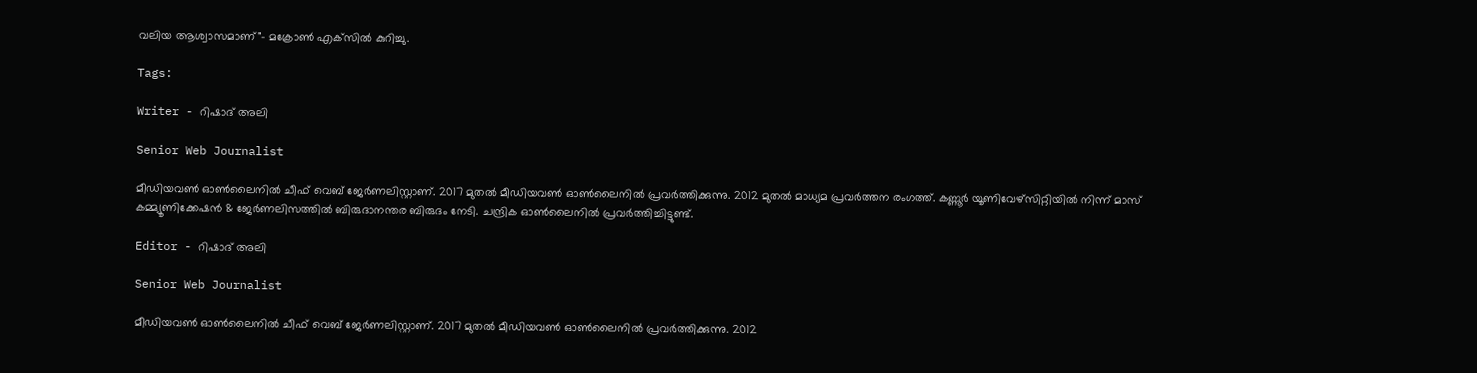വലിയ ആശ്വാസമാണ്"- മക്രോൺ എക്‌സിൽ കുറിച്ചു.

Tags:

Writer - റിഷാദ് അലി

Senior Web Journalist

മീഡിയവൺ ഓൺലൈനിൽ ചീഫ് വെബ് ജേർണലിസ്റ്റാണ്. 2017 മുതൽ മീഡിയവൺ ഓൺലൈനിൽ പ്രവർത്തിക്കുന്നു. 2012 മുതൽ മാധ്യമ പ്രവർത്തന രംഗത്ത്. കണ്ണൂര്‍ യൂണിവേഴ്‌സിറ്റിയിൽ നിന്ന് മാസ് കമ്മ്യൂണിക്കേഷന്‍ & ജേര്‍ണലിസത്തില്‍ ബിരുദാനന്തര ബിരുദം നേടി. ചന്ദ്രിക ഓണ്‍ലൈനില്‍ പ്രവര്‍ത്തിച്ചിട്ടുണ്ട്.

Editor - റിഷാദ് അലി

Senior Web Journalist

മീഡിയവൺ ഓൺലൈനിൽ ചീഫ് വെബ് ജേർണലിസ്റ്റാണ്. 2017 മുതൽ മീഡിയവൺ ഓൺലൈനിൽ പ്രവർത്തിക്കുന്നു. 2012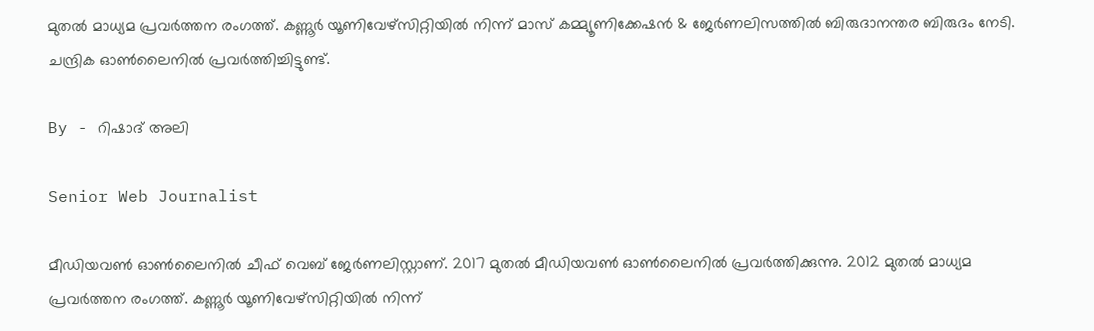മുതൽ മാധ്യമ പ്രവർത്തന രംഗത്ത്. കണ്ണൂര്‍ യൂണിവേഴ്‌സിറ്റിയിൽ നിന്ന് മാസ് കമ്മ്യൂണിക്കേഷന്‍ & ജേര്‍ണലിസത്തില്‍ ബിരുദാനന്തര ബിരുദം നേടി. ചന്ദ്രിക ഓണ്‍ലൈനില്‍ പ്രവര്‍ത്തിച്ചിട്ടുണ്ട്.

By - റിഷാദ് അലി

Senior Web Journalist

മീഡിയവൺ ഓൺലൈനിൽ ചീഫ് വെബ് ജേർണലിസ്റ്റാണ്. 2017 മുതൽ മീഡിയവൺ ഓൺലൈനിൽ പ്രവർത്തിക്കുന്നു. 2012 മുതൽ മാധ്യമ പ്രവർത്തന രംഗത്ത്. കണ്ണൂര്‍ യൂണിവേഴ്‌സിറ്റിയിൽ നിന്ന്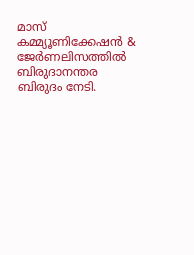മാസ് കമ്മ്യൂണിക്കേഷന്‍ & ജേര്‍ണലിസത്തില്‍ ബിരുദാനന്തര ബിരുദം നേടി.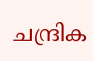ചന്ദ്രിക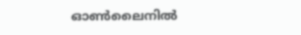ഓണ്‍ലൈനില്‍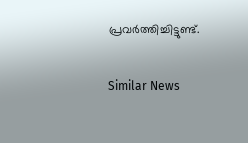പ്രവര്‍ത്തിച്ചിട്ടുണ്ട്.

Similar News